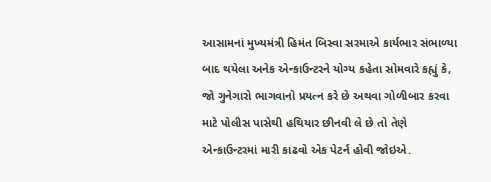આસામનાં મુખ્યમંત્રી હિમંત બિસ્વા સરમાએ કાર્યભાર સંભાળ્યા બાદ થયેલા અનેક એન્કાઉન્ટરને યોગ્ય કહેતા સોમવારે કહ્યું કે, જો ગુનેગારો ભાગવાનો પ્રયત્ન કરે છે અથવા ગોળીબાર કરવા માટે પોલીસ પાસેથી હથિયાર છીનવી લે છે તો તેણે એન્કાઉન્ટરમાં મારી કાઢવો એક પેટર્ન હોવી જોઇએ.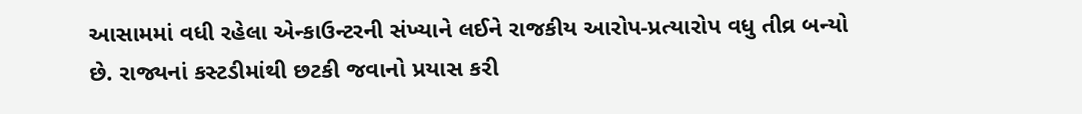આસામમાં વધી રહેલા એન્કાઉન્ટરની સંખ્યાને લઈને રાજકીય આરોપ-પ્રત્યારોપ વધુ તીવ્ર બન્યો છે. રાજ્યનાં કસ્ટડીમાંથી છટકી જવાનો પ્રયાસ કરી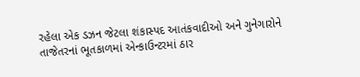રહેલા એક ડઝન જેટલા શંકાસ્પદ આતંકવાદીઓ અને ગુનેગારોને તાજેતરનાં ભૂતકાળમાં એન્કાઉન્ટરમાં ઠાર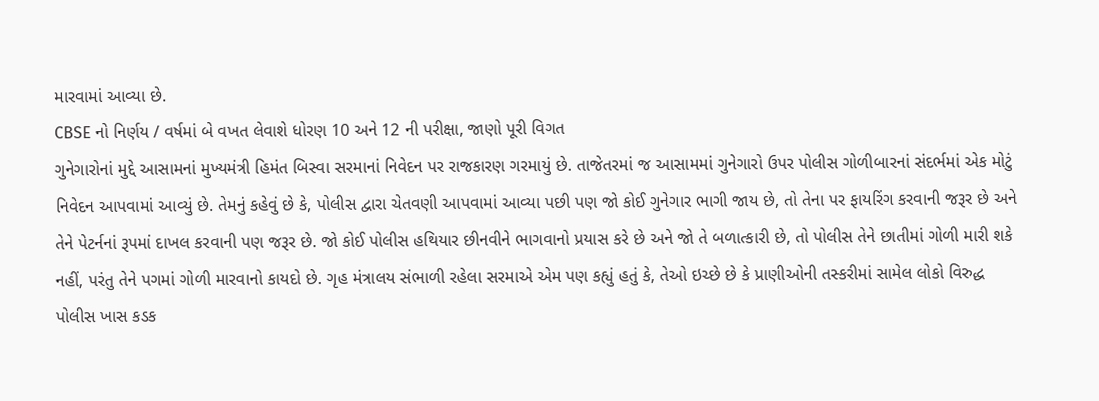મારવામાં આવ્યા છે.
CBSE નો નિર્ણય / વર્ષમાં બે વખત લેવાશે ધોરણ 10 અને 12 ની પરીક્ષા, જાણો પૂરી વિગત
ગુનેગારોનાં મુદ્દે આસામનાં મુખ્યમંત્રી હિમંત બિસ્વા સરમાનાં નિવેદન પર રાજકારણ ગરમાયું છે. તાજેતરમાં જ આસામમાં ગુનેગારો ઉપર પોલીસ ગોળીબારનાં સંદર્ભમાં એક મોટું નિવેદન આપવામાં આવ્યું છે. તેમનું કહેવું છે કે, પોલીસ દ્વારા ચેતવણી આપવામાં આવ્યા પછી પણ જો કોઈ ગુનેગાર ભાગી જાય છે, તો તેના પર ફાયરિંગ કરવાની જરૂર છે અને તેને પેટર્નનાં રૂપમાં દાખલ કરવાની પણ જરૂર છે. જો કોઈ પોલીસ હથિયાર છીનવીને ભાગવાનો પ્રયાસ કરે છે અને જો તે બળાત્કારી છે, તો પોલીસ તેને છાતીમાં ગોળી મારી શકે નહીં, પરંતુ તેને પગમાં ગોળી મારવાનો કાયદો છે. ગૃહ મંત્રાલય સંભાળી રહેલા સરમાએ એમ પણ કહ્યું હતું કે, તેઓ ઇચ્છે છે કે પ્રાણીઓની તસ્કરીમાં સામેલ લોકો વિરુદ્ધ પોલીસ ખાસ કડક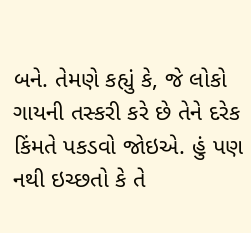બને. તેમણે કહ્યું કે, જે લોકો ગાયની તસ્કરી કરે છે તેને દરેક કિંમતે પકડવો જોઇએ. હું પણ નથી ઇચ્છતો કે તે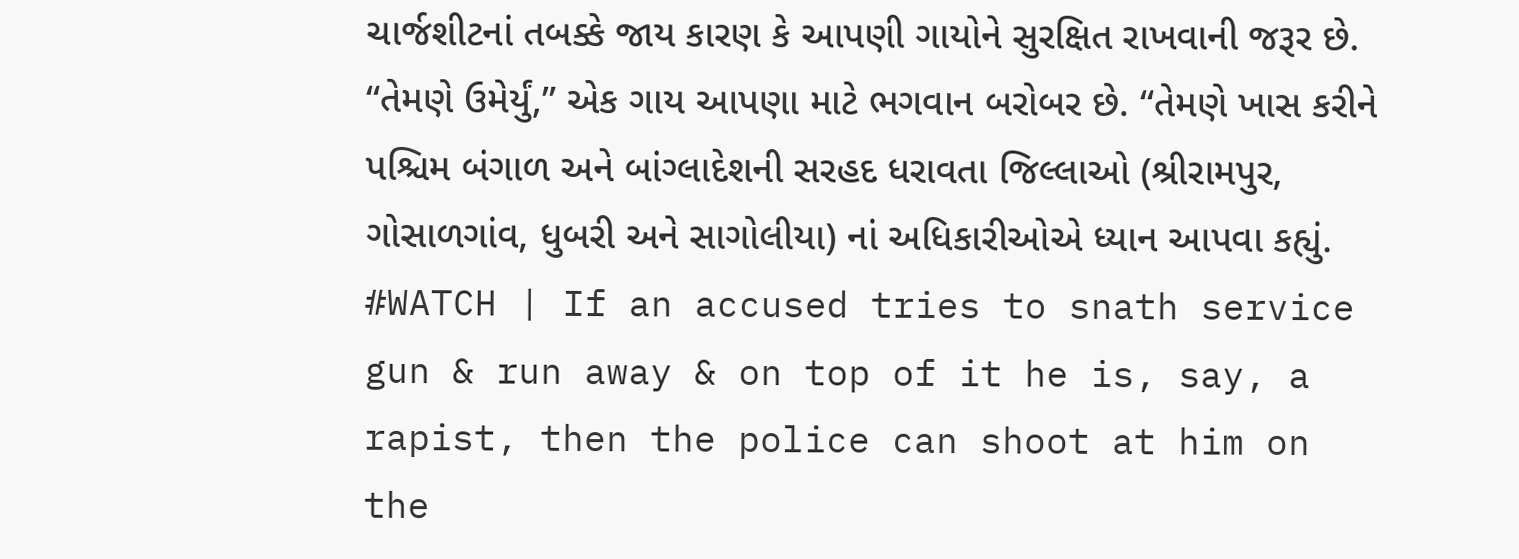ચાર્જશીટનાં તબક્કે જાય કારણ કે આપણી ગાયોને સુરક્ષિત રાખવાની જરૂર છે. “તેમણે ઉમેર્યું,” એક ગાય આપણા માટે ભગવાન બરોબર છે. “તેમણે ખાસ કરીને પશ્ચિમ બંગાળ અને બાંગ્લાદેશની સરહદ ધરાવતા જિલ્લાઓ (શ્રીરામપુર, ગોસાળગાંવ, ધુબરી અને સાગોલીયા) નાં અધિકારીઓએ ધ્યાન આપવા કહ્યું.
#WATCH | If an accused tries to snath service gun & run away & on top of it he is, say, a rapist, then the police can shoot at him on the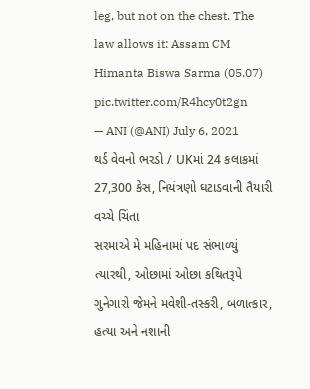leg, but not on the chest. The law allows it: Assam CM Himanta Biswa Sarma (05.07) pic.twitter.com/R4hcy0t2gn
— ANI (@ANI) July 6, 2021
થર્ડ વેવનો ભરડો / UKમાં 24 કલાકમાં 27,300 કેસ, નિયંત્રણો ઘટાડવાની તૈયારી વચ્ચે ચિંતા
સરમાએ મે મહિનામાં પદ સંભાળ્યું ત્યારથી, ઓછામાં ઓછા કથિતરૂપે ગુનેગારો જેમને મવેશી-તસ્કરી, બળાત્કાર, હત્યા અને નશાની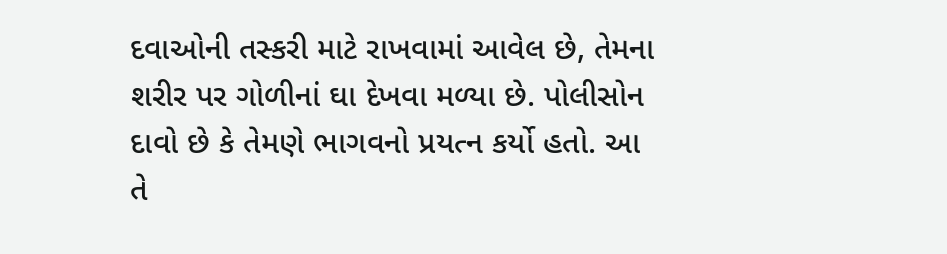દવાઓની તસ્કરી માટે રાખવામાં આવેલ છે, તેમના શરીર પર ગોળીનાં ઘા દેખવા મળ્યા છે. પોલીસોન દાવો છે કે તેમણે ભાગવનો પ્રયત્ન કર્યો હતો. આ તે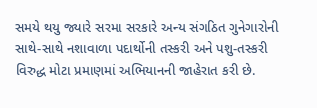સમયે થયુ જ્યારે સરમા સરકારે અન્ય સંગઠિત ગુનેગારોની સાથે-સાથે નશાવાળા પદાર્થોની તસ્કરી અને પશુ-તસ્કરી વિરુદ્ધ મોટા પ્રમાણમાં અભિયાનની જાહેરાત કરી છે.